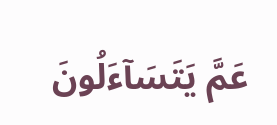عَمَّ يَتَسَآءَلُونَ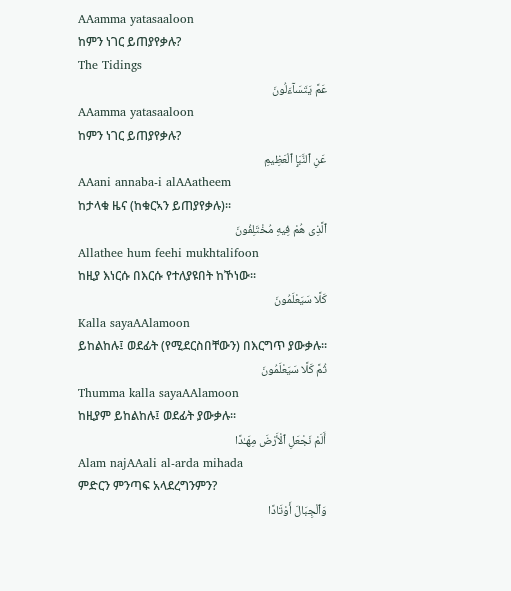AAamma yatasaaloon
ከምን ነገር ይጠያየቃሉ?
The Tidings
عَمَّ يَتَسَآءَلُونَ
AAamma yatasaaloon
ከምን ነገር ይጠያየቃሉ?
عَنِ ٱلنَّبَإِ ٱلْعَظِيمِ
AAani annaba-i alAAatheem
ከታላቁ ዜና (ከቁርኣን ይጠያየቃሉ)፡፡
ٱلَّذِى هُمْ فِيهِ مُخْتَلِفُونَ
Allathee hum feehi mukhtalifoon
ከዚያ እነርሱ በእርሱ የተለያዩበት ከኾነው፡፡
كَلَّا سَيَعْلَمُونَ
Kalla sayaAAlamoon
ይከልከሉ፤ ወደፊት (የሚደርስበቸውን) በእርግጥ ያውቃሉ፡፡
ثُمَّ كَلَّا سَيَعْلَمُونَ
Thumma kalla sayaAAlamoon
ከዚያም ይከልከሉ፤ ወደፊት ያውቃሉ፡፡
أَلَمْ نَجْعَلِ ٱلْأَرْضَ مِهَـٰدًا
Alam najAAali al-arda mihada
ምድርን ምንጣፍ አላደረግንምን?
وَٱلْجِبَالَ أَوْتَادًا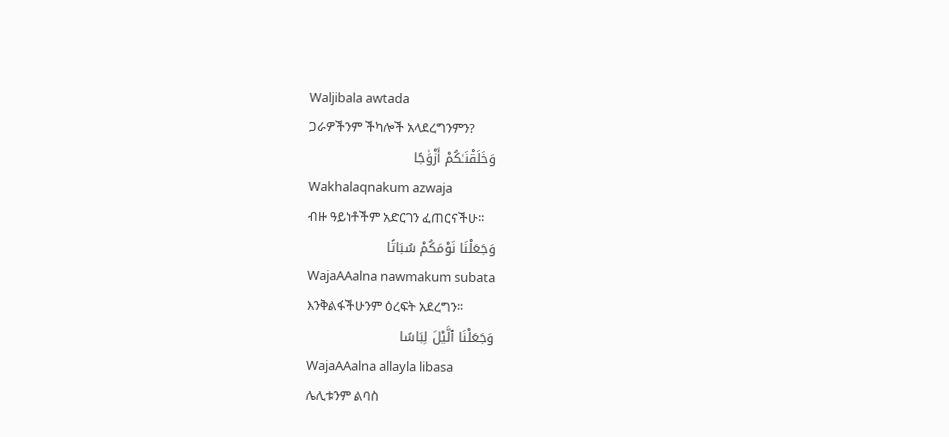Waljibala awtada
ጋራዎችንም ችካሎች አላደረግንምን?
وَخَلَقْنَـٰكُمْ أَزْوَٰجًا
Wakhalaqnakum azwaja
ብዙ ዓይነቶችም አድርገን ፈጠርናችሁ፡፡
وَجَعَلْنَا نَوْمَكُمْ سُبَاتًا
WajaAAalna nawmakum subata
እንቅልፋችሁንም ዕረፍት አደረግን፡፡
وَجَعَلْنَا ٱلَّيْلَ لِبَاسًا
WajaAAalna allayla libasa
ሌሊቱንም ልባስ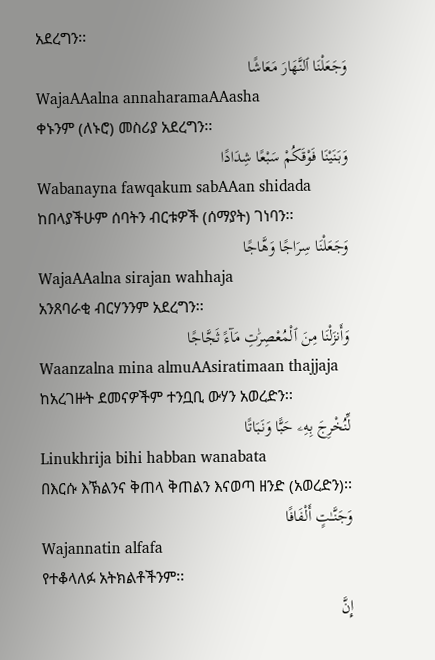አደረግን፡፡
وَجَعَلْنَا ٱلنَّهَارَ مَعَاشًا
WajaAAalna annaharamaAAasha
ቀኑንም (ለኑሮ) መስሪያ አደረግን፡፡
وَبَنَيْنَا فَوْقَكُمْ سَبْعًا شِدَادًا
Wabanayna fawqakum sabAAan shidada
ከበላያችሁም ሰባትን ብርቱዎች (ሰማያት) ገነባን፡፡
وَجَعَلْنَا سِرَاجًا وَهَّاجًا
WajaAAalna sirajan wahhaja
አንጸባራቂ ብርሃንንም አደረግን፡፡
وَأَنزَلْنَا مِنَ ٱلْمُعْصِرَٰتِ مَآءً ثَجَّاجًا
Waanzalna mina almuAAsiratimaan thajjaja
ከአረገዙት ደመናዎችም ተንቧቢ ውሃን አወረድን፡፡
لِّنُخْرِجَ بِهِۦ حَبًّا وَنَبَاتًا
Linukhrija bihi habban wanabata
በእርሱ እኽልንና ቅጠላ ቅጠልን እናወጣ ዘንድ (አወረድን)፡፡
وَجَنَّـٰتٍ أَلْفَافًا
Wajannatin alfafa
የተቆላለፉ አትክልቶችንም፡፡
إِنَّ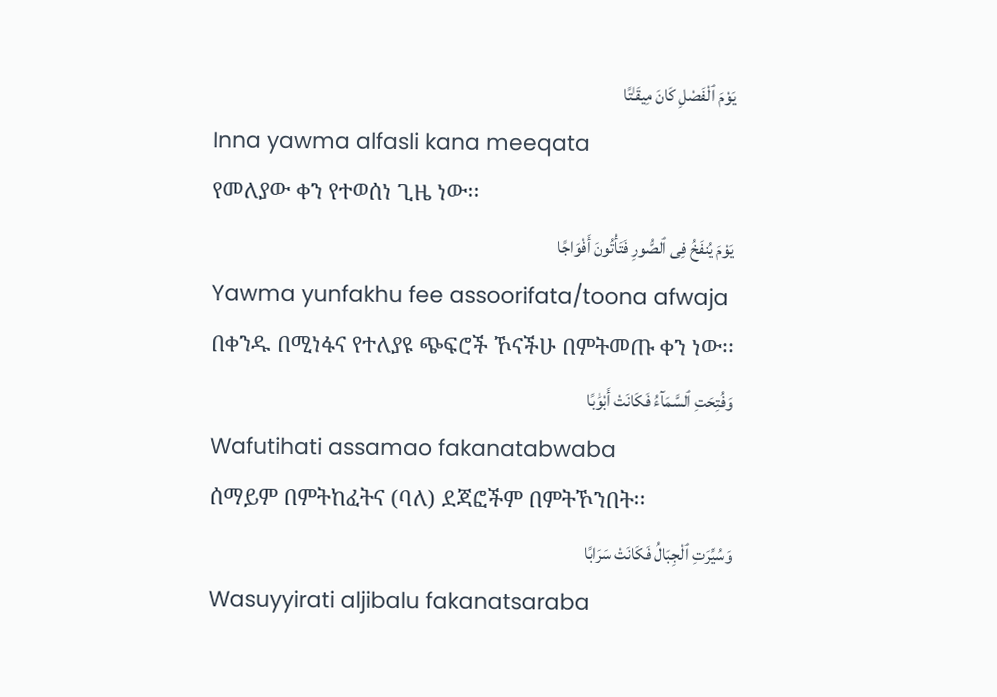يَوْمَ ٱلْفَصْلِ كَانَ مِيقَـٰتًا
Inna yawma alfasli kana meeqata
የመለያው ቀን የተወሰነ ጊዜ ነው፡፡
يَوْمَ يُنفَخُ فِى ٱلصُّورِ فَتَأْتُونَ أَفْوَاجًا
Yawma yunfakhu fee assoorifata/toona afwaja
በቀንዱ በሚነፋና የተለያዩ ጭፍሮች ኾናችሁ በምትመጡ ቀን ነው፡፡
وَفُتِحَتِ ٱلسَّمَآءُ فَكَانَتْ أَبْوَٰبًا
Wafutihati assamao fakanatabwaba
ሰማይም በምትከፈትና (ባለ) ደጃፎችም በምትኾንበት፡፡
وَسُيِّرَتِ ٱلْجِبَالُ فَكَانَتْ سَرَابًا
Wasuyyirati aljibalu fakanatsaraba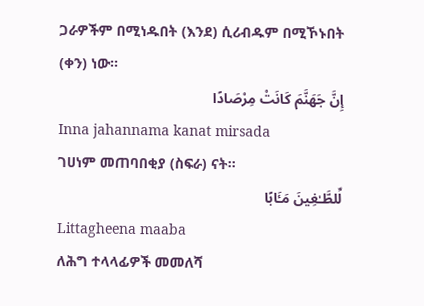ጋራዎችም በሚነዱበት (እንደ) ሲሪብዱም በሚኾኑበት (ቀን) ነው፡፡
إِنَّ جَهَنَّمَ كَانَتْ مِرْصَادًا
Inna jahannama kanat mirsada
ገሀነም መጠባበቂያ (ስፍራ) ናት፡፡
لِّلطَّـٰغِينَ مَـَٔابًا
Littagheena maaba
ለሕግ ተላላፊዎች መመለሻ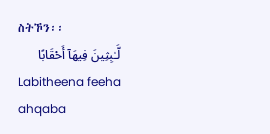ስትኾን፡፡
لَّـٰبِثِينَ فِيهَآ أَحْقَابًا
Labitheena feeha ahqaba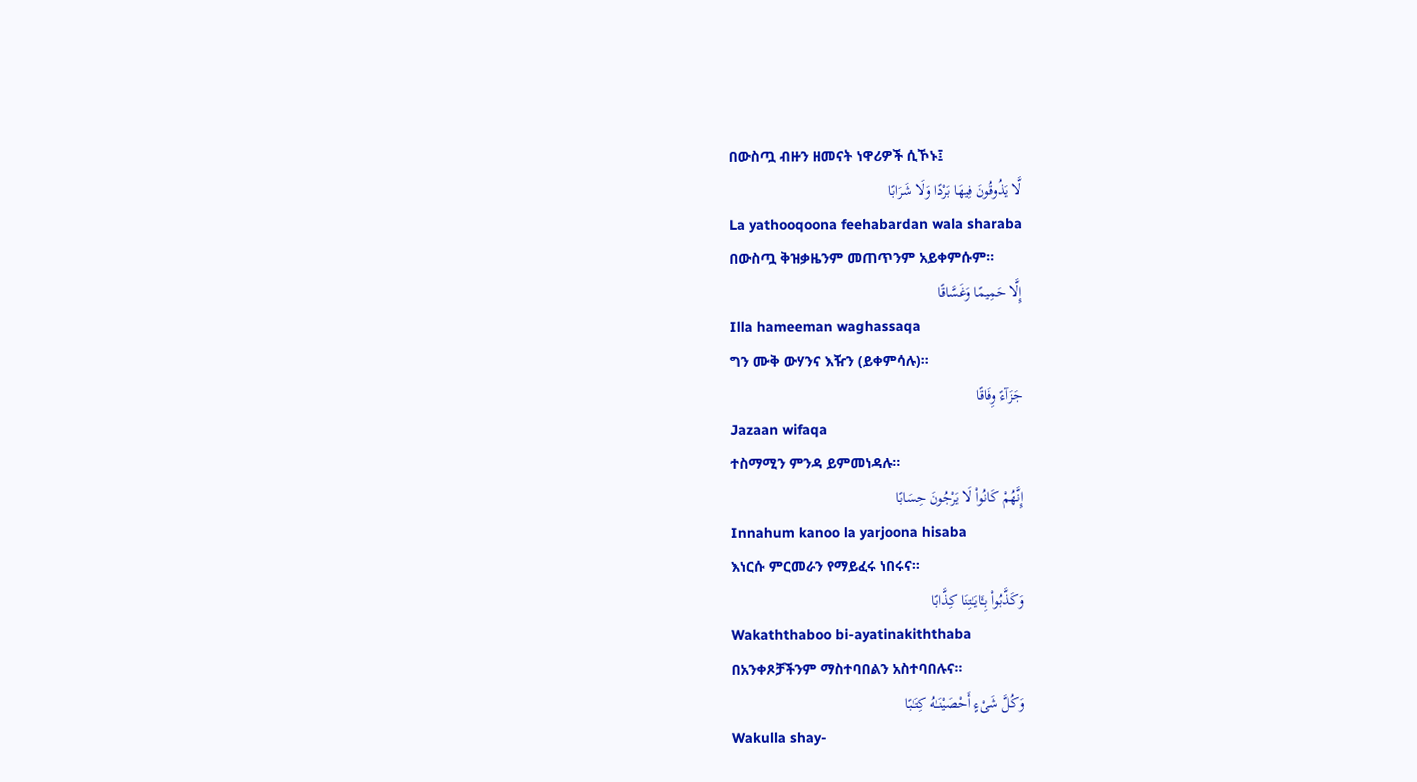በውስጧ ብዙን ዘመናት ነዋሪዎች ሲኾኑ፤
لَّا يَذُوقُونَ فِيهَا بَرْدًا وَلَا شَرَابًا
La yathooqoona feehabardan wala sharaba
በውስጧ ቅዝቃዜንም መጠጥንም አይቀምሱም፡፡
إِلَّا حَمِيمًا وَغَسَّاقًا
Illa hameeman waghassaqa
ግን ሙቅ ውሃንና እዥን (ይቀምሳሉ)፡፡
جَزَآءً وِفَاقًا
Jazaan wifaqa
ተስማሚን ምንዳ ይምመነዳሉ፡፡
إِنَّهُمْ كَانُوا۟ لَا يَرْجُونَ حِسَابًا
Innahum kanoo la yarjoona hisaba
እነርሱ ምርመራን የማይፈሩ ነበሩና፡፡
وَكَذَّبُوا۟ بِـَٔايَـٰتِنَا كِذَّابًا
Wakaththaboo bi-ayatinakiththaba
በአንቀጾቻችንም ማስተባበልን አስተባበሉና፡፡
وَكُلَّ شَىْءٍ أَحْصَيْنَـٰهُ كِتَـٰبًا
Wakulla shay-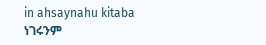in ahsaynahu kitaba
ነገሩንም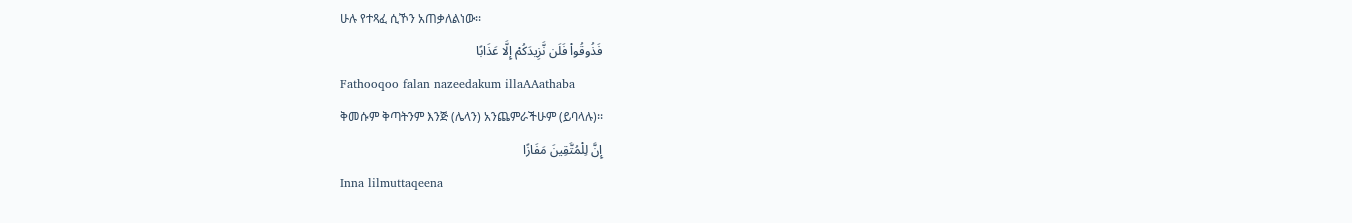ሁሉ የተጻፈ ሲኾን አጠቃለልነው፡፡
فَذُوقُوا۟ فَلَن نَّزِيدَكُمْ إِلَّا عَذَابًا
Fathooqoo falan nazeedakum illaAAathaba
ቅመሱም ቅጣትንም እንጅ (ሌላን) አንጨምራችሁም (ይባላሉ)፡፡
إِنَّ لِلْمُتَّقِينَ مَفَازًا
Inna lilmuttaqeena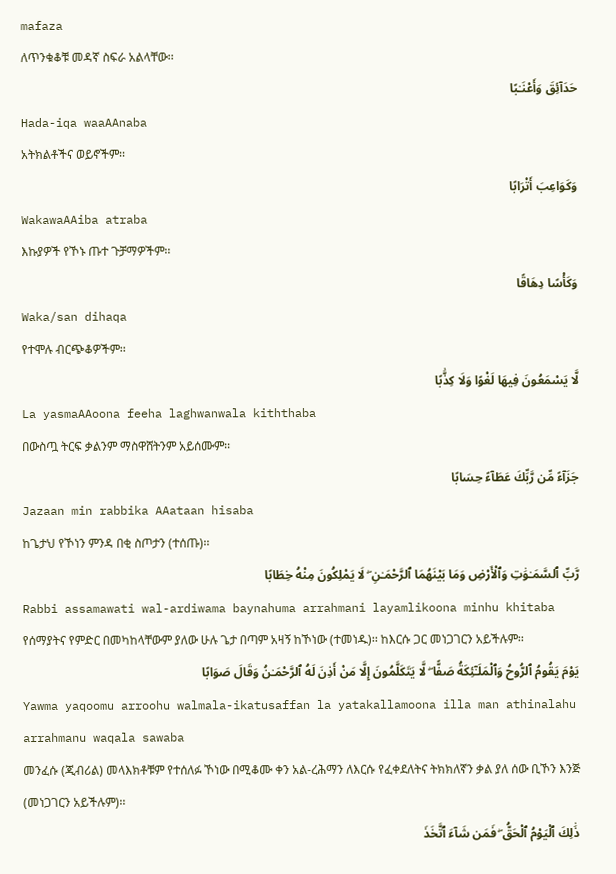mafaza
ለጥንቁቆቹ መዳኛ ስፍራ አልላቸው፡፡
حَدَآئِقَ وَأَعْنَـٰبًا
Hada-iqa waaAAnaba
አትክልቶችና ወይኖችም፡፡
وَكَوَاعِبَ أَتْرَابًا
WakawaAAiba atraba
እኩያዎች የኾኑ ጡተ ጉቻማዎችም፡፡
وَكَأْسًا دِهَاقًا
Waka/san dihaqa
የተሞሉ ብርጭቆዎችም፡፡
لَّا يَسْمَعُونَ فِيهَا لَغْوًا وَلَا كِذَّٰبًا
La yasmaAAoona feeha laghwanwala kiththaba
በውስጧ ትርፍ ቃልንም ማስዋሸትንም አይሰሙም፡፡
جَزَآءً مِّن رَّبِّكَ عَطَآءً حِسَابًا
Jazaan min rabbika AAataan hisaba
ከጌታህ የኾነን ምንዳ በቂ ስጦታን (ተሰጡ)፡፡
رَّبِّ ٱلسَّمَـٰوَٰتِ وَٱلْأَرْضِ وَمَا بَيْنَهُمَا ٱلرَّحْمَـٰنِ ۖ لَا يَمْلِكُونَ مِنْهُ خِطَابًا
Rabbi assamawati wal-ardiwama baynahuma arrahmani layamlikoona minhu khitaba
የሰማያትና የምድር በመካከላቸውም ያለው ሁሉ ጌታ በጣም አዛኝ ከኾነው (ተመነዱ)፡፡ ከእርሱ ጋር መነጋገርን አይችሉም፡፡
يَوْمَ يَقُومُ ٱلرُّوحُ وَٱلْمَلَـٰٓئِكَةُ صَفًّا ۖ لَّا يَتَكَلَّمُونَ إِلَّا مَنْ أَذِنَ لَهُ ٱلرَّحْمَـٰنُ وَقَالَ صَوَابًا
Yawma yaqoomu arroohu walmala-ikatusaffan la yatakallamoona illa man athinalahu arrahmanu waqala sawaba
መንፈሱ (ጂብሪል) መላእክቶቹም የተሰለፉ ኾነው በሚቆሙ ቀን አል-ረሕማን ለእርሱ የፈቀደለትና ትክክለኛን ቃል ያለ ሰው ቢኾን እንጅ (መነጋገርን አይችሉም)፡፡
ذَٰلِكَ ٱلْيَوْمُ ٱلْحَقُّ ۖ فَمَن شَآءَ ٱتَّخَذَ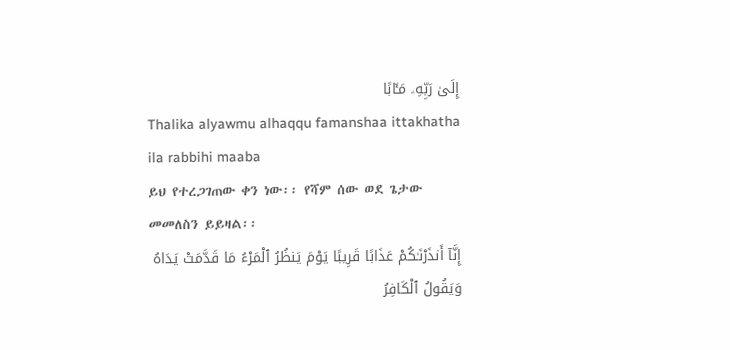إِلَىٰ رَبِّهِۦ مَـَٔابًا
Thalika alyawmu alhaqqu famanshaa ittakhatha ila rabbihi maaba
ይህ የተረጋገጠው ቀን ነው፡፡ የሻም ሰው ወደ ጌታው መመለስን ይይዛል፡፡
إِنَّآ أَنذَرْنَـٰكُمْ عَذَابًا قَرِيبًا يَوْمَ يَنظُرُ ٱلْمَرْءُ مَا قَدَّمَتْ يَدَاهُ وَيَقُولُ ٱلْكَافِرُ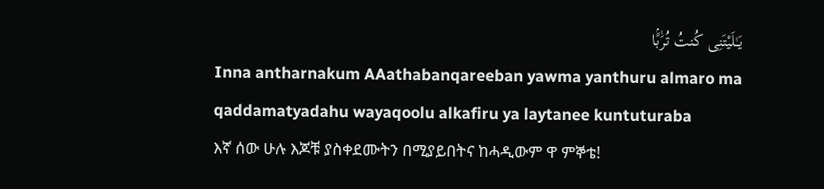يَـٰلَيْتَنِى كُنتُ تُرَٰبًۢا
Inna antharnakum AAathabanqareeban yawma yanthuru almaro ma qaddamatyadahu wayaqoolu alkafiru ya laytanee kuntuturaba
እኛ ሰው ሁሉ እጆቹ ያስቀደሙትን በሚያይበትና ከሓዲውም ዋ ምኞቴ!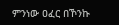ምንነው ዐፈር በኾንኩ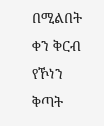በሚልበት ቀን ቅርብ የኾነን ቅጣት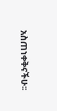አስጠነቀቅናችሁ፡፡